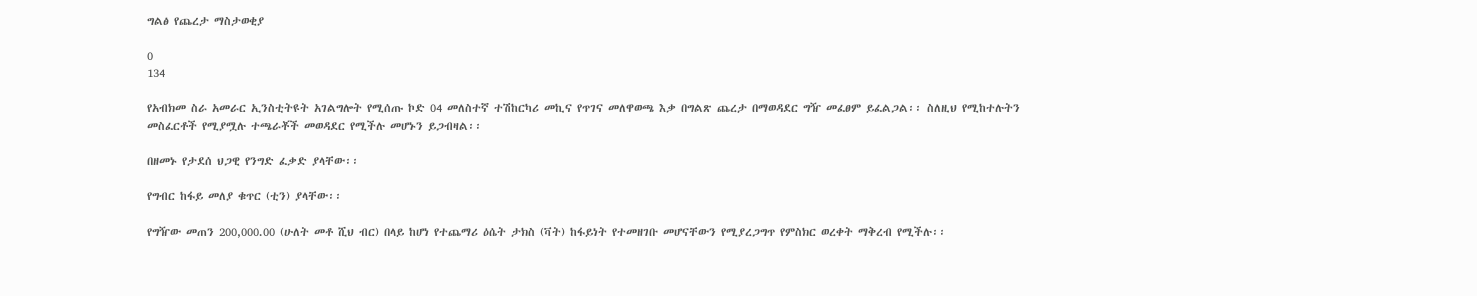ግልፅ የጨረታ ማስታወቂያ

0
134

የአብክመ ስራ አመራር ኢንስቲትዩት አገልግሎት የሚሰጡ ኮድ 04 መለስተኛ ተሽከርካሪ መኪና የጥገና መለዋወጫ እቃ በግልጽ ጨረታ በማወዳደር ግዥ መፈፀም ይፈልጋል፡፡ ስለዚህ የሚከተሉትን መስፈርቶች የሚያሟሉ ተጫራቾች መወዳደር የሚችሉ መሆኑን ይጋብዛል፡፡

በዘመኑ የታደሰ ህጋዊ የንግድ ፈቃድ ያላቸው፡፡

የግብር ከፋይ መለያ ቁጥር (ቲን) ያላቸው፡፡

የግዥው መጠን 200,000.00 (ሁለት መቶ ሺህ ብር) በላይ ከሆነ የተጨማሪ ዕሴት ታክስ (ቫት) ከፋይነት የተመዘገቡ መሆናቸውን የሚያረጋግጥ የምስክር ወረቀት ማቅረብ የሚችሉ፡፡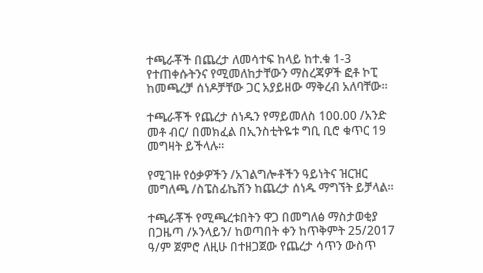ተጫራቾች በጨረታ ለመሳተፍ ከላይ ከተ.ቁ 1-3 የተጠቀሱትንና የሚመለከታቸውን ማስረጃዎች ፎቶ ኮፒ ከመጫረቻ ሰነዶቻቸው ጋር አያይዘው ማቅረብ አለባቸው፡፡

ተጫራቾች የጨረታ ሰነዱን የማይመለስ 100.00 /አንድ መቶ ብር/ በመክፈል በኢንስቲትዬቱ ግቢ ቢሮ ቁጥር 19 መግዛት ይችላሉ፡፡

የሚገዙ የዕቃዎችን /አገልግሎቶችን ዓይነትና ዝርዝር መግለጫ /ስፔስፊኬሽን ከጨረታ ሰነዱ ማግኘት ይቻላል፡፡

ተጫራቾች የሚጫረቱበትን ዋጋ በመግለፅ ማስታወቂያ በጋዜጣ /ኦንላይን/ ከወጣበት ቀን ከጥቅምት 25/2017 ዓ/ም ጀምሮ ለዚሁ በተዘጋጀው የጨረታ ሳጥን ውስጥ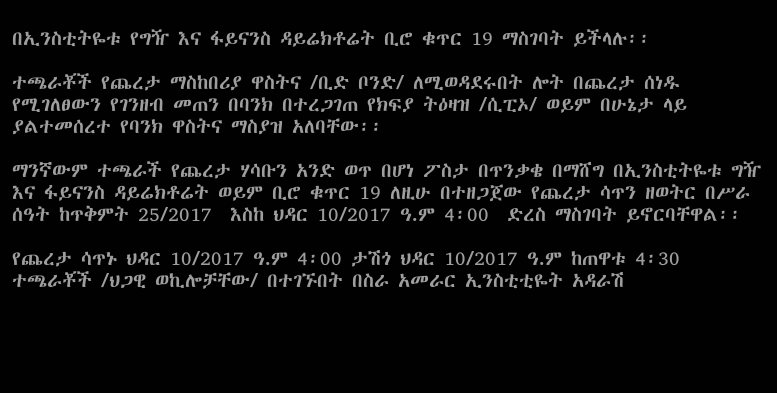በኢንስቲትዬቱ የግዥ እና ፋይናንስ ዳይሬክቶሬት ቢሮ ቁጥር 19 ማስገባት ይችላሉ፡፡

ተጫራቾች የጨረታ ማስከበሪያ ዋስትና /ቢድ ቦንድ/ ለሚወዳደሩበት ሎት በጨረታ ሰነዱ የሚገለፀውን የገንዘብ መጠን በባንክ በተረጋገጠ የክፍያ ትዕዛዝ /ሲፒኦ/ ወይም በሁኔታ ላይ ያልተመሰረተ የባንክ ዋስትና ማስያዝ አለባቸው፡፡

ማንኛውም ተጫራች የጨረታ ሃሳቡን አንድ ወጥ በሆነ ፖስታ በጥንቃቄ በማሸግ በኢንስቲትዬቱ ግዥ እና ፋይናንስ ዳይሬክቶሬት ወይም ቢሮ ቁጥር 19 ለዚሁ በተዘጋጀው የጨረታ ሳጥን ዘወትር በሥራ ሰዓት ከጥቅምት 25/2017  እስከ ህዳር 10/2017 ዓ.ም 4፡00  ድረስ ማስገባት ይኖርባቸዋል፡፡

የጨረታ ሳጥኑ ህዳር 10/2017 ዓ.ም 4፡00 ታሽጎ ህዳር 10/2017 ዓ.ም ከጠዋቱ 4፡30 ተጫራቾች /ህጋዊ ወኪሎቻቸው/ በተገኙበት በስራ አመራር ኢንስቲቲዬት አዳራሽ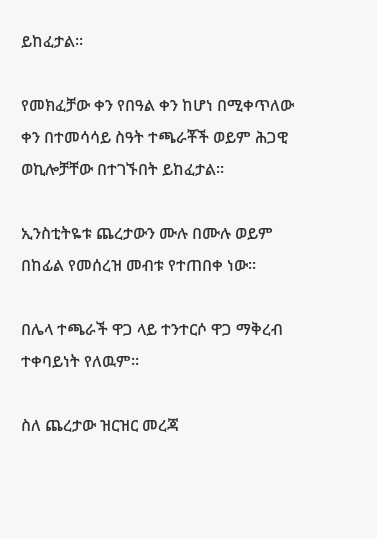ይከፈታል፡፡

የመክፈቻው ቀን የበዓል ቀን ከሆነ በሚቀጥለው ቀን በተመሳሳይ ስዓት ተጫራቾች ወይም ሕጋዊ ወኪሎቻቸው በተገኙበት ይከፈታል፡፡

ኢንስቲትዬቱ ጨረታውን ሙሉ በሙሉ ወይም በከፊል የመሰረዝ መብቱ የተጠበቀ ነው፡፡

በሌላ ተጫራች ዋጋ ላይ ተንተርሶ ዋጋ ማቅረብ ተቀባይነት የለዉም፡፡

ስለ ጨረታው ዝርዝር መረጃ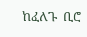ከፈለጉ  ቢሮ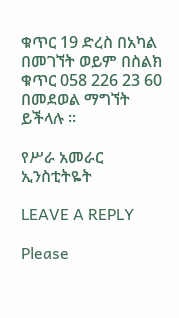ቁጥር 19 ድረስ በአካል በመገኘት ወይም በስልክ ቁጥር 058 226 23 60 በመደወል ማግኘት ይችላሉ ፡፡

የሥራ አመራር ኢንስቲትዬት

LEAVE A REPLY

Please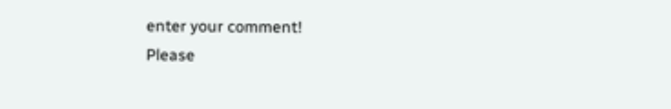enter your comment!
Please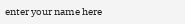enter your name here